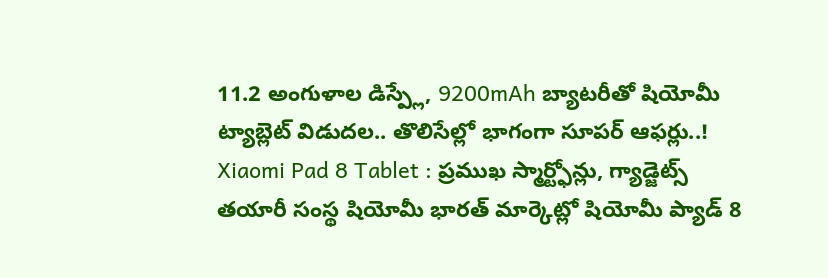11.2 అంగుళాల డిస్ప్లే, 9200mAh బ్యాటరీతో షియోమీ ట్యాబ్లెట్ విడుదల.. తొలిసేల్లో భాగంగా సూపర్ ఆఫర్లు..!
Xiaomi Pad 8 Tablet : ప్రముఖ స్మార్ట్ఫోన్లు, గ్యాడ్జెట్స్ తయారీ సంస్థ షియోమీ భారత్ మార్కెట్లో షియోమీ ప్యాడ్ 8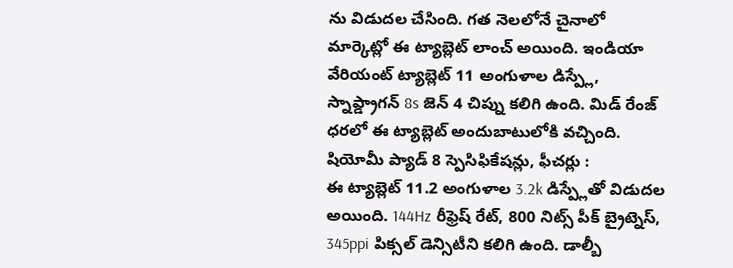ను విడుదల చేసింది. గత నెలలోనే చైనాలో మార్కెట్లో ఈ ట్యాబ్లెట్ లాంచ్ అయింది. ఇండియా వేరియంట్ ట్యాబ్లెట్ 11 అంగుళాల డిస్ప్లే, స్నాప్డ్రాగన్ 8s జెన్ 4 చిప్ను కలిగి ఉంది. మిడ్ రేంజ్ ధరలో ఈ ట్యాబ్లెట్ అందుబాటులోకి వచ్చింది.
షియోమీ ప్యాడ్ 8 స్పెసిఫికేషన్లు, ఫీచర్లు :
ఈ ట్యాబ్లెట్ 11.2 అంగుళాల 3.2k డిస్ప్లేతో విడుదల అయింది. 144Hz రీఫ్రెష్ రేట్, 800 నిట్స్ పీక్ బ్రైట్నెస్, 345ppi పిక్సల్ డెన్సిటీని కలిగి ఉంది. డాల్బీ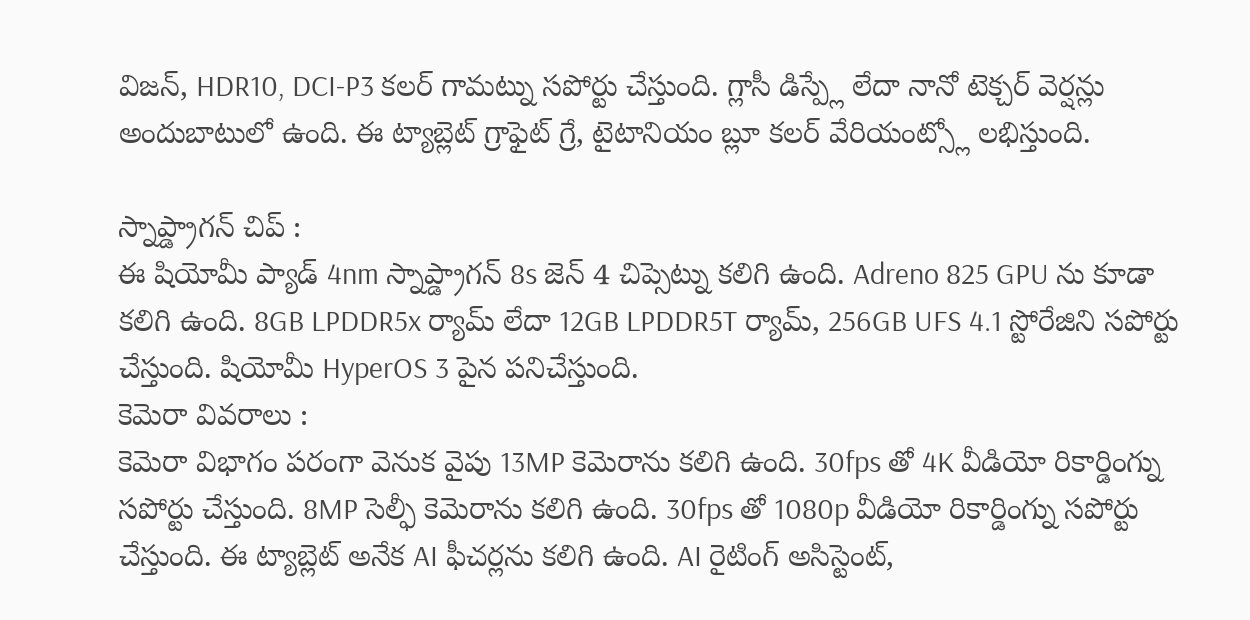విజన్, HDR10, DCI-P3 కలర్ గామట్ను సపోర్టు చేస్తుంది. గ్లాసీ డిస్ప్లే లేదా నానో టెక్చర్ వెర్షన్లు అందుబాటులో ఉంది. ఈ ట్యాబ్లెట్ గ్రాఫైట్ గ్రే, టైటానియం బ్లూ కలర్ వేరియంట్స్లో లభిస్తుంది.

స్నాప్డ్రాగన్ చిప్ :
ఈ షియోమీ ప్యాడ్ 4nm స్నాప్డ్రాగన్ 8s జెన్ 4 చిప్సెట్ను కలిగి ఉంది. Adreno 825 GPU ను కూడా కలిగి ఉంది. 8GB LPDDR5x ర్యామ్ లేదా 12GB LPDDR5T ర్యామ్, 256GB UFS 4.1 స్టోరేజిని సపోర్టు చేస్తుంది. షియోమీ HyperOS 3 పైన పనిచేస్తుంది.
కెమెరా వివరాలు :
కెమెరా విభాగం పరంగా వెనుక వైపు 13MP కెమెరాను కలిగి ఉంది. 30fps తో 4K వీడియో రికార్డింగ్ను సపోర్టు చేస్తుంది. 8MP సెల్ఫీ కెమెరాను కలిగి ఉంది. 30fps తో 1080p వీడియో రికార్డింగ్ను సపోర్టు చేస్తుంది. ఈ ట్యాబ్లెట్ అనేక AI ఫీచర్లను కలిగి ఉంది. AI రైటింగ్ అసిస్టెంట్,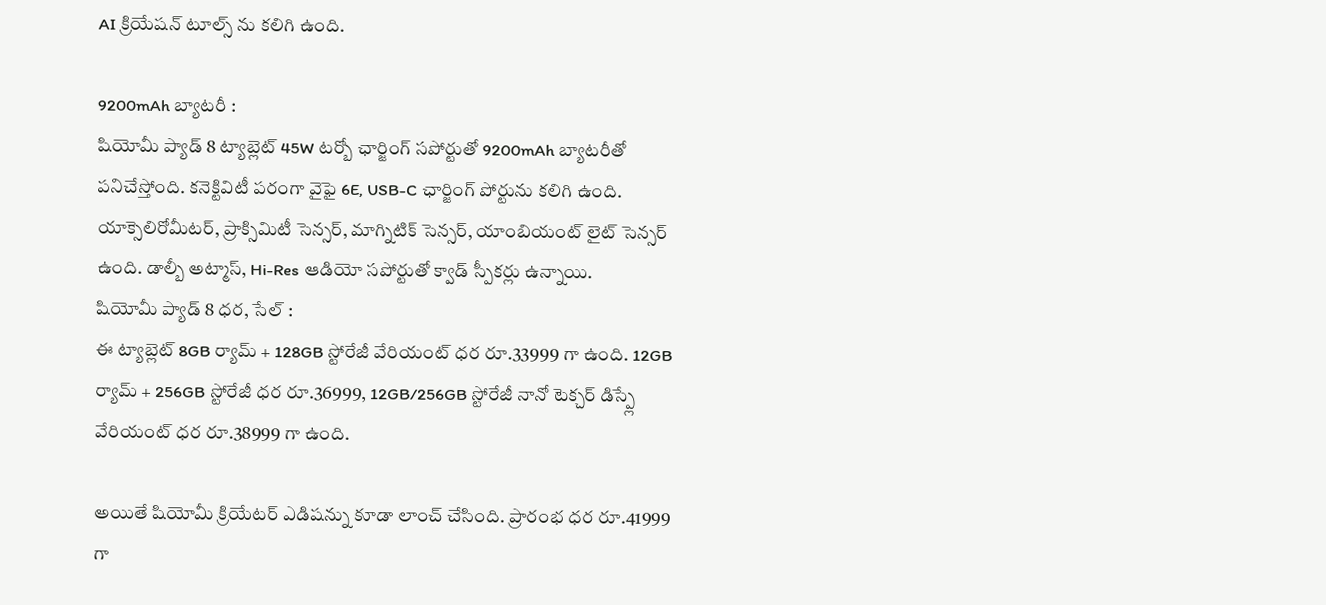AI క్రియేషన్ టూల్స్ ను కలిగి ఉంది.

9200mAh బ్యాటరీ :
షియోమీ ప్యాడ్ 8 ట్యాబ్లెట్ 45W టర్బో ఛార్జింగ్ సపోర్టుతో 9200mAh బ్యాటరీతో పనిచేస్తోంది. కనెక్టివిటీ పరంగా వైఫై 6E, USB-C ఛార్జింగ్ పోర్టును కలిగి ఉంది. యాక్సెలిరోమీటర్, ప్రాక్సిమిటీ సెన్సర్, మాగ్నిటిక్ సెన్సర్, యాంబియంట్ లైట్ సెన్సర్ ఉంది. డాల్బీ అట్మాస్, Hi-Res ఆడియో సపోర్టుతో క్వాడ్ స్పీకర్లు ఉన్నాయి.
షియోమీ ప్యాడ్ 8 ధర, సేల్ :
ఈ ట్యాబ్లెట్ 8GB ర్యామ్ + 128GB స్టోరేజీ వేరియంట్ ధర రూ.33999 గా ఉంది. 12GB ర్యామ్ + 256GB స్టోరేజీ ధర రూ.36999, 12GB/256GB స్టోరేజీ నానో టెక్చర్ డిస్ప్లే వేరియంట్ ధర రూ.38999 గా ఉంది.

అయితే షియోమీ క్రియేటర్ ఎడిషన్ను కూడా లాంచ్ చేసింది. ప్రారంభ ధర రూ.41999 గా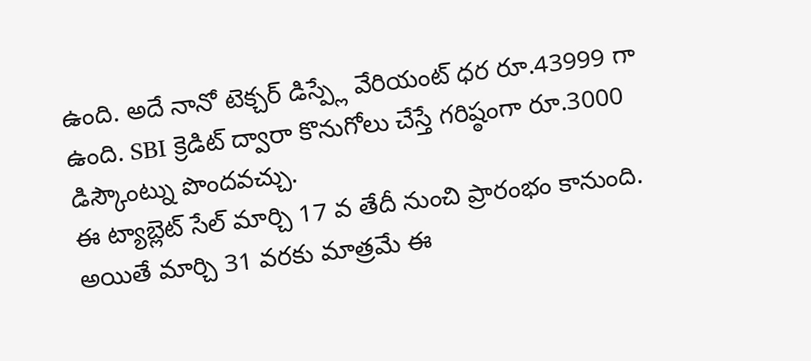ఉంది. అదే నానో టెక్చర్ డిస్ప్లే వేరియంట్ ధర రూ.43999 గా ఉంది. SBI క్రెడిట్ ద్వారా కొనుగోలు చేస్తే గరిష్ఠంగా రూ.3000 డిస్కౌంట్ను పొందవచ్చు.
ఈ ట్యాబ్లెట్ సేల్ మార్చి 17 వ తేదీ నుంచి ప్రారంభం కానుంది. అయితే మార్చి 31 వరకు మాత్రమే ఈ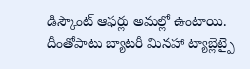డిస్కౌంట్ ఆఫర్లు అమల్లో ఉంటాయి. దీంతోపాటు బ్యాటరీ మినహా ట్యాబ్లెట్పై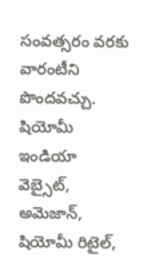సంవత్సరం వరకు వారంటీని పొందవచ్చు. షియోమీ ఇండియా వెబ్సైట్, అమెజాన్, షియోమీ రిటైల్,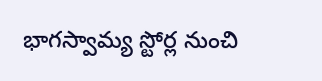భాగస్వామ్య స్టోర్ల నుంచి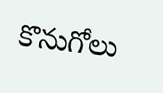కొనుగోలు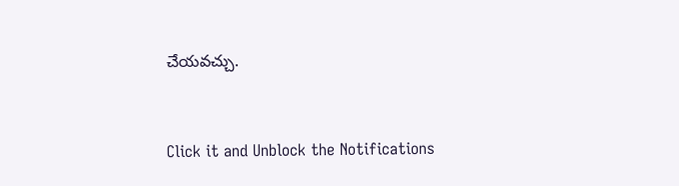చేయవచ్చు.


Click it and Unblock the Notifications